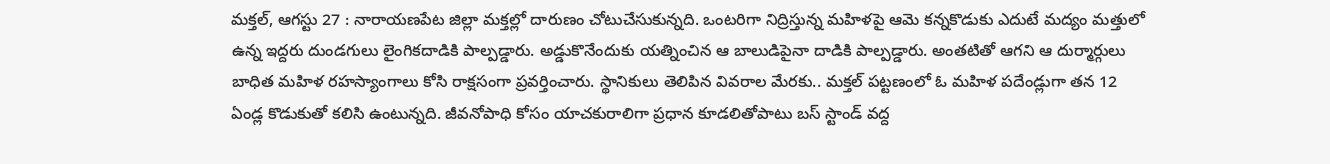మక్తల్, ఆగస్టు 27 : నారాయణపేట జిల్లా మక్తల్లో దారుణం చోటుచేసుకున్నది. ఒంటరిగా నిద్రిస్తున్న మహిళపై ఆమె కన్నకొడుకు ఎదుటే మద్యం మత్తులో ఉన్న ఇద్దరు దుండగులు లైంగికదాడికి పాల్పడ్డారు. అడ్డుకొనేందుకు యత్నించిన ఆ బాలుడిపైనా దాడికి పాల్పడ్డారు. అంతటితో ఆగని ఆ దుర్మార్గులు బాధిత మహిళ రహస్యాంగాలు కోసి రాక్షసంగా ప్రవర్తించారు. స్థానికులు తెలిపిన వివరాల మేరకు.. మక్తల్ పట్టణంలో ఓ మహిళ పదేండ్లుగా తన 12 ఏండ్ల కొడుకుతో కలిసి ఉంటున్నది. జీవనోపాధి కోసం యాచకురాలిగా ప్రధాన కూడలితోపాటు బస్ స్టాండ్ వద్ద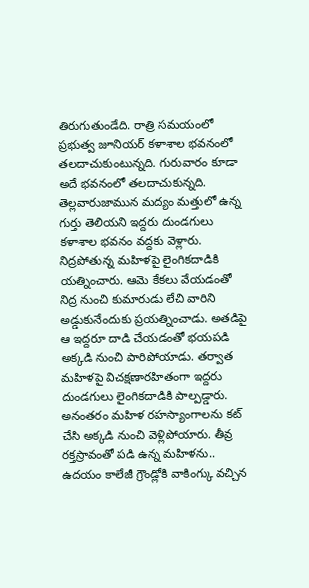తిరుగుతుండేది. రాత్రి సమయంలో ప్రభుత్వ జూనియర్ కళాశాల భవనంలో తలదాచుకుంటున్నది. గురువారం కూడా అదే భవనంలో తలదాచుకున్నది.
తెల్లవారుజామున మద్యం మత్తులో ఉన్న గుర్తు తెలియని ఇద్దరు దుండగులు కళాశాల భవనం వద్దకు వెళ్లారు. నిద్రపోతున్న మహిళపై లైంగికదాడికి యత్నించారు. ఆమె కేకలు వేయడంతో నిద్ర నుంచి కుమారుడు లేచి వారిని అడ్డుకునేందుకు ప్రయత్నించాడు. అతడిపై ఆ ఇద్దరూ దాడి చేయడంతో భయపడి అక్కడి నుంచి పారిపోయాడు. తర్వాత మహిళపై విచక్షణారహితంగా ఇద్దరు దుండగులు లైంగికదాడికి పాల్పడ్డారు. అనంతరం మహిళ రహస్యాంగాలను కట్ చేసి అక్కడి నుంచి వెళ్లిపోయారు. తీవ్ర రక్తస్రావంతో పడి ఉన్న మహిళను.. ఉదయం కాలేజీ గ్రౌండ్లోకి వాకింగ్కు వచ్చిన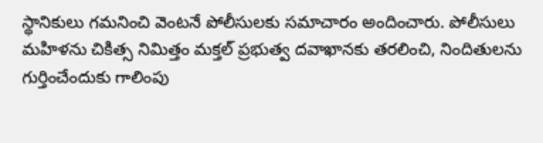స్థానికులు గమనించి వెంటనే పోలీసులకు సమాచారం అందించారు. పోలీసులు మహిళను చికిత్స నిమిత్తం మక్తల్ ప్రభుత్వ దవాఖానకు తరలించి, నిందితులను గుర్తించేందుకు గాలింపు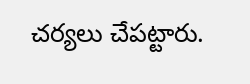చర్యలు చేపట్టారు.